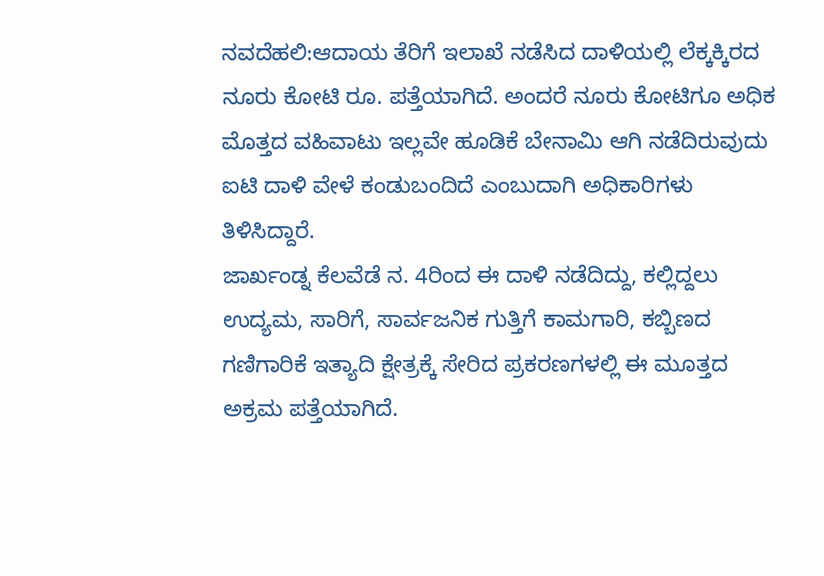ನವದೆಹಲಿ:ಆದಾಯ ತೆರಿಗೆ ಇಲಾಖೆ ನಡೆಸಿದ ದಾಳಿಯಲ್ಲಿ ಲೆಕ್ಕಕ್ಕಿರದ ನೂರು ಕೋಟಿ ರೂ. ಪತ್ತೆಯಾಗಿದೆ. ಅಂದರೆ ನೂರು ಕೋಟಿಗೂ ಅಧಿಕ ಮೊತ್ತದ ವಹಿವಾಟು ಇಲ್ಲವೇ ಹೂಡಿಕೆ ಬೇನಾಮಿ ಆಗಿ ನಡೆದಿರುವುದು ಐಟಿ ದಾಳಿ ವೇಳೆ ಕಂಡುಬಂದಿದೆ ಎಂಬುದಾಗಿ ಅಧಿಕಾರಿಗಳು ತಿಳಿಸಿದ್ದಾರೆ.
ಜಾರ್ಖಂಡ್ನ ಕೆಲವೆಡೆ ನ. 4ರಿಂದ ಈ ದಾಳಿ ನಡೆದಿದ್ದು, ಕಲ್ಲಿದ್ದಲು ಉದ್ಯಮ, ಸಾರಿಗೆ, ಸಾರ್ವಜನಿಕ ಗುತ್ತಿಗೆ ಕಾಮಗಾರಿ, ಕಬ್ಬಿಣದ ಗಣಿಗಾರಿಕೆ ಇತ್ಯಾದಿ ಕ್ಷೇತ್ರಕ್ಕೆ ಸೇರಿದ ಪ್ರಕರಣಗಳಲ್ಲಿ ಈ ಮೂತ್ತದ ಅಕ್ರಮ ಪತ್ತೆಯಾಗಿದೆ.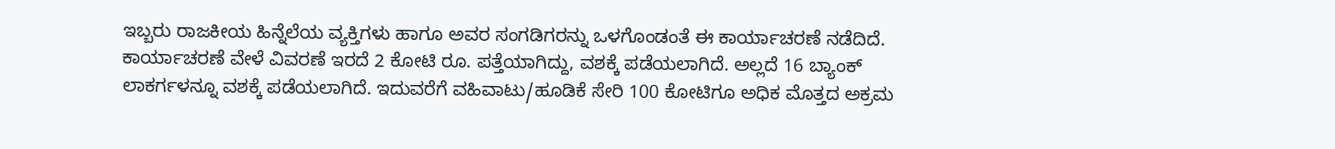ಇಬ್ಬರು ರಾಜಕೀಯ ಹಿನ್ನೆಲೆಯ ವ್ಯಕ್ತಿಗಳು ಹಾಗೂ ಅವರ ಸಂಗಡಿಗರನ್ನು ಒಳಗೊಂಡಂತೆ ಈ ಕಾರ್ಯಾಚರಣೆ ನಡೆದಿದೆ.
ಕಾರ್ಯಾಚರಣೆ ವೇಳೆ ವಿವರಣೆ ಇರದೆ 2 ಕೋಟಿ ರೂ. ಪತ್ತೆಯಾಗಿದ್ದು, ವಶಕ್ಕೆ ಪಡೆಯಲಾಗಿದೆ. ಅಲ್ಲದೆ 16 ಬ್ಯಾಂಕ್ ಲಾಕರ್ಗಳನ್ನೂ ವಶಕ್ಕೆ ಪಡೆಯಲಾಗಿದೆ. ಇದುವರೆಗೆ ವಹಿವಾಟು/ಹೂಡಿಕೆ ಸೇರಿ 100 ಕೋಟಿಗೂ ಅಧಿಕ ಮೊತ್ತದ ಅಕ್ರಮ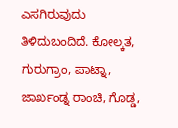ಎಸಗಿರುವುದು ತಿಳಿದುಬಂದಿದೆ. ಕೋಲ್ಕತ, ಗುರುಗ್ರಾಂ, ಪಾಟ್ನಾ, ಜಾರ್ಖಂಡ್ನ ರಾಂಚಿ, ಗೊಡ್ಡ,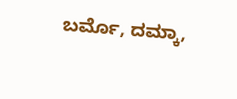ಬರ್ಮೊ, ದಮ್ಕಾ,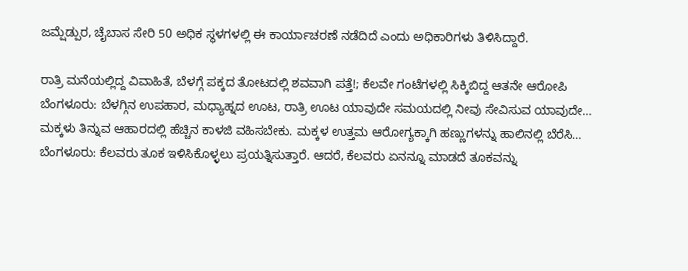ಜಮ್ಷೆಡ್ಪುರ, ಚೈಬಾಸ ಸೇರಿ 50 ಅಧಿಕ ಸ್ಥಳಗಳಲ್ಲಿ ಈ ಕಾರ್ಯಾಚರಣೆ ನಡೆದಿದೆ ಎಂದು ಅಧಿಕಾರಿಗಳು ತಿಳಿಸಿದ್ದಾರೆ.

ರಾತ್ರಿ ಮನೆಯಲ್ಲಿದ್ದ ವಿವಾಹಿತೆ, ಬೆಳಗ್ಗೆ ಪಕ್ಕದ ತೋಟದಲ್ಲಿ ಶವವಾಗಿ ಪತ್ತೆ!; ಕೆಲವೇ ಗಂಟೆಗಳಲ್ಲಿ ಸಿಕ್ಕಿಬಿದ್ದ ಆತನೇ ಆರೋಪಿ
ಬೆಂಗಳೂರು: ಬೆಳಗ್ಗಿನ ಉಪಹಾರ, ಮಧ್ಯಾಹ್ನದ ಊಟ, ರಾತ್ರಿ ಊಟ ಯಾವುದೇ ಸಮಯದಲ್ಲಿ ನೀವು ಸೇವಿಸುವ ಯಾವುದೇ…
ಮಕ್ಕಳು ತಿನ್ನುವ ಆಹಾರದಲ್ಲಿ ಹೆಚ್ಚಿನ ಕಾಳಜಿ ವಹಿಸಬೇಕು. ಮಕ್ಕಳ ಉತ್ತಮ ಆರೋಗ್ಯಕ್ಕಾಗಿ ಹಣ್ಣುಗಳನ್ನು ಹಾಲಿನಲ್ಲಿ ಬೆರೆಸಿ…
ಬೆಂಗಳೂರು: ಕೆಲವರು ತೂಕ ಇಳಿಸಿಕೊಳ್ಳಲು ಪ್ರಯತ್ನಿಸುತ್ತಾರೆ. ಆದರೆ, ಕೆಲವರು ಏನನ್ನೂ ಮಾಡದೆ ತೂಕವನ್ನು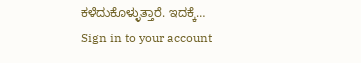ಕಳೆದುಕೊಳ್ಳುತ್ತಾರೆ. ಇದಕ್ಕೆ…
Sign in to your account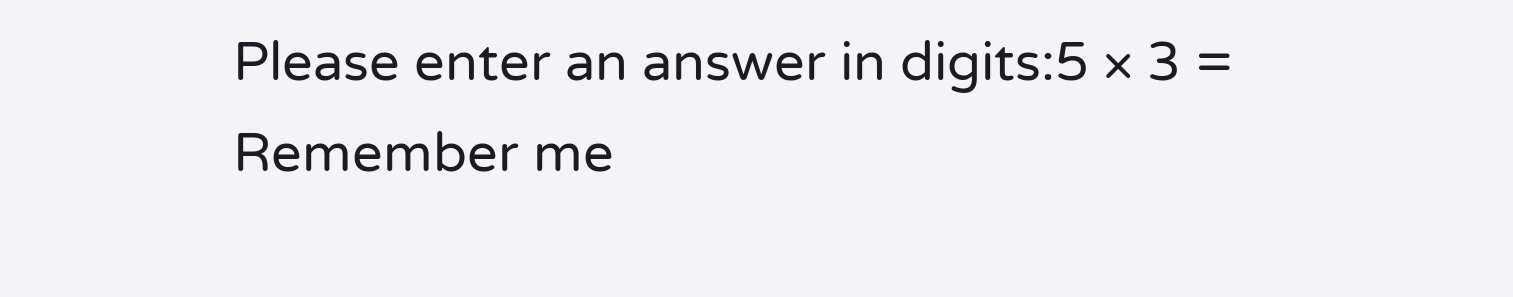Please enter an answer in digits:5 × 3 =
Remember me